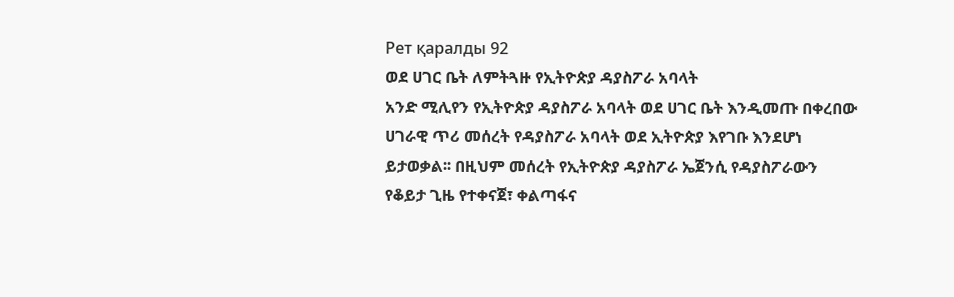Рет қаралды 92
ወደ ሀገር ቤት ለምትጓዙ የኢትዮጵያ ዳያስፖራ አባላት
አንድ ሚሊየን የኢትዮጵያ ዳያስፖራ አባላት ወደ ሀገር ቤት እንዲመጡ በቀረበው ሀገራዊ ጥሪ መሰረት የዳያስፖራ አባላት ወደ ኢትዮጵያ እየገቡ እንደሆነ ይታወቃል፡፡ በዚህም መሰረት የኢትዮጵያ ዳያስፖራ ኤጀንሲ የዳያስፖራውን የቆይታ ጊዜ የተቀናጀ፣ ቀልጣፋና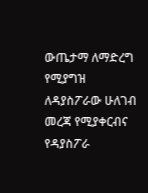ውጤታማ ለማድረግ የሚያግዝ ለዳያስፖራው ሁለገብ መረጃ የሚያቀርብና የዳያስፖራ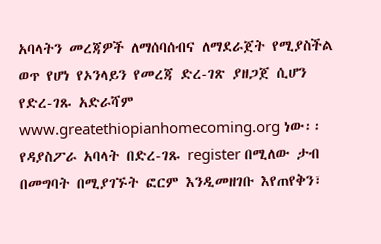አባላትን መረጃዎች ለማሰባሰብና ለማደራጀት የሚያስችል ወጥ የሆነ የኦንላይን የመረጃ ድረ-ገጽ ያዘጋጀ ሲሆን የድረ-ገጹ አድራሻም www.greatethiopianhomecoming.org ነው፡፡ የዳያስፖራ አባላት በድረ-ገጹ register በሚለው ታብ በመግባት በሚያገኙት ፎርም እንዲመዘገቡ እየጠየቅን፣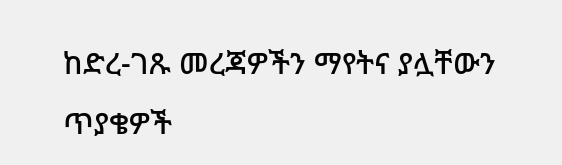ከድረ-ገጹ መረጃዎችን ማየትና ያሏቸውን ጥያቄዎች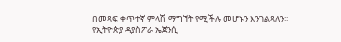በመጻፍ ቀጥተኛ ምላሽ ማግኘት የሚችሉ መሆኑን እንገልጻለን፡፡
የኢትዮጵያ ዳያስፖራ ኤጀንሲ